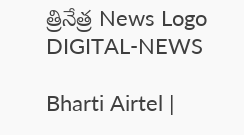త్రినేత్ర News Logo
DIGITAL-NEWS

Bharti Airtel |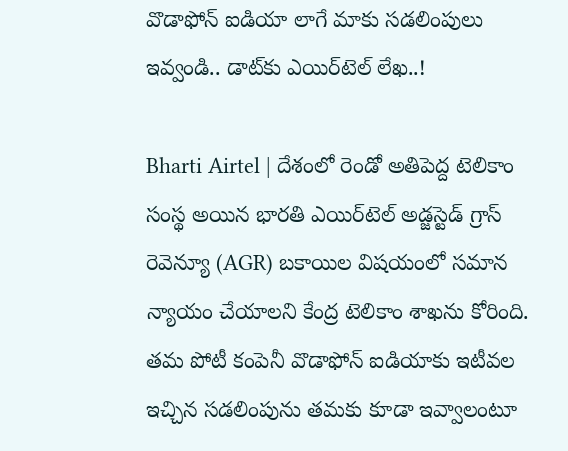వొడాఫోన్ ఐడియా లాగే మాకు స‌డ‌లింపులు ఇవ్వండి.. డాట్‌కు ఎయిర్‌టెల్ లేఖ‌..!

Bharti Airtel | దేశంలో రెండో అతిపెద్ద టెలికాం సంస్థ అయిన భార‌తి ఎయిర్‌టెల్ అడ్జస్టెడ్ గ్రాస్ రెవెన్యూ (AGR) బకాయిల విషయంలో సమాన న్యాయం చేయాలని కేంద్ర టెలికాం శాఖను కోరింది. తమ పోటీ కంపెనీ వొడాఫోన్ ఐడియాకు ఇటీవ‌ల ఇచ్చిన స‌డ‌లింపును త‌మ‌కు కూడా ఇవ్వాలంటూ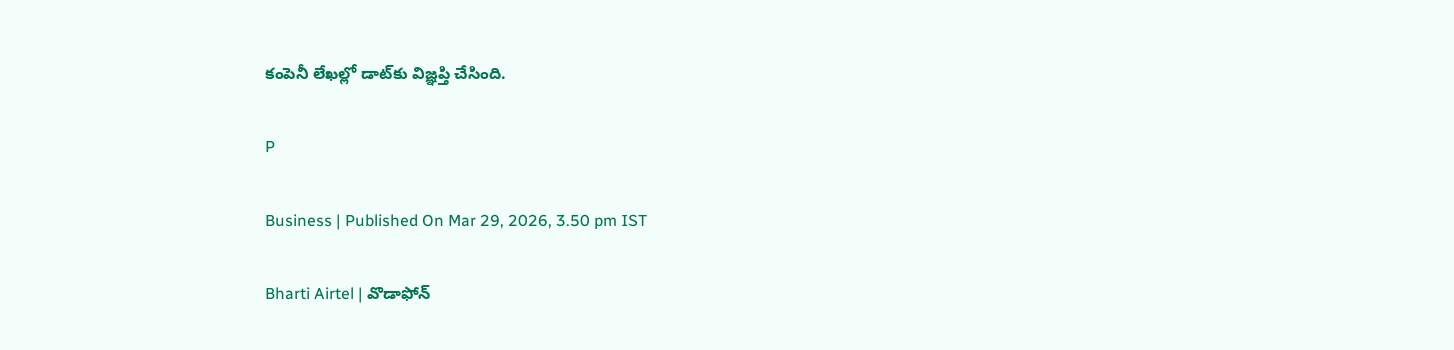కంపెనీ లేఖ‌ల్లో డాట్‌కు విజ్ఞ‌ప్తి చేసింది.

P

Business | Published On Mar 29, 2026, 3.50 pm IST

Bharti Airtel | వొడాఫోన్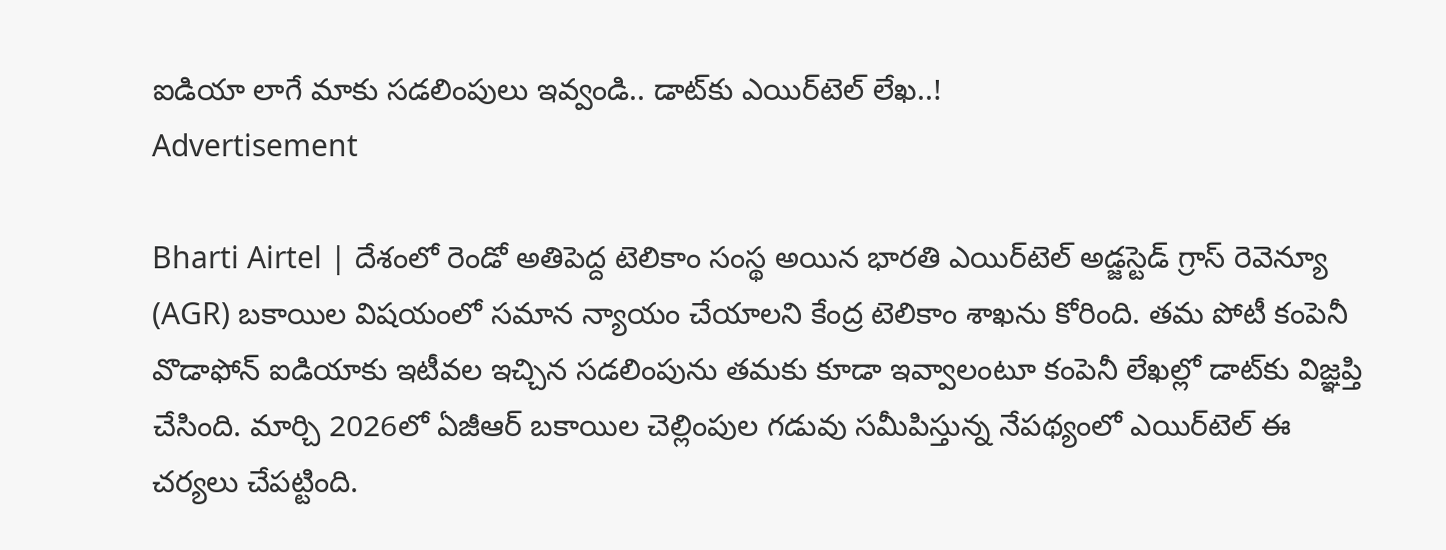ఐడియా లాగే మాకు స‌డ‌లింపులు ఇవ్వండి.. డాట్‌కు ఎయిర్‌టెల్ లేఖ‌..!
Advertisement

Bharti Airtel | దేశంలో రెండో అతిపెద్ద టెలికాం సంస్థ అయిన భార‌తి ఎయిర్‌టెల్ అడ్జస్టెడ్ గ్రాస్ రెవెన్యూ (AGR) బకాయిల విషయంలో సమాన న్యాయం చేయాలని కేంద్ర టెలికాం శాఖను కోరింది. తమ పోటీ కంపెనీ వొడాఫోన్ ఐడియాకు ఇటీవ‌ల ఇచ్చిన స‌డ‌లింపును త‌మ‌కు కూడా ఇవ్వాలంటూ కంపెనీ లేఖ‌ల్లో డాట్‌కు విజ్ఞ‌ప్తి చేసింది. మార్చి 2026లో ఏజీఆర్ బకాయిల చెల్లింపుల గడువు సమీపిస్తున్న నేపథ్యంలో ఎయిర్‌టెల్ ఈ చ‌ర్య‌లు చేప‌ట్టింది.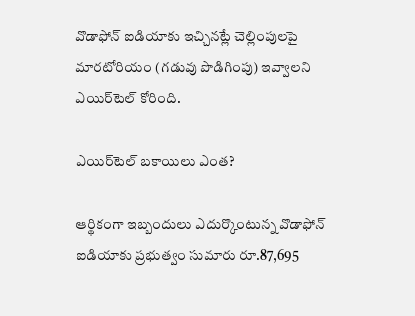వొడాఫోన్ ఐడియాకు ఇచ్చినట్లే చెల్లింపులపై మారటోరియం (గడువు పొడిగింపు) ఇవ్వాలని ఎయిర్‌టెల్ కోరింది.

ఎయిర్‌టెల్ బ‌కాయిలు ఎంత‌?

ఆర్థికంగా ఇబ్బందులు ఎదుర్కొంటున్న వొడాఫోన్ ఐడియాకు ప్రభుత్వం సుమారు రూ.87,695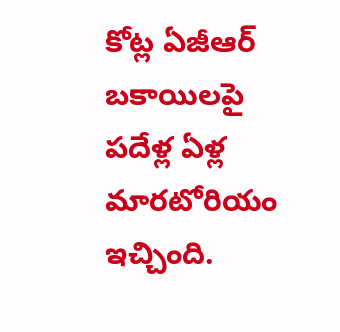కోట్ల ఏజీఆర్ బకాయిలపై ప‌దేళ్ల ఏళ్ల మారటోరియం ఇచ్చింది.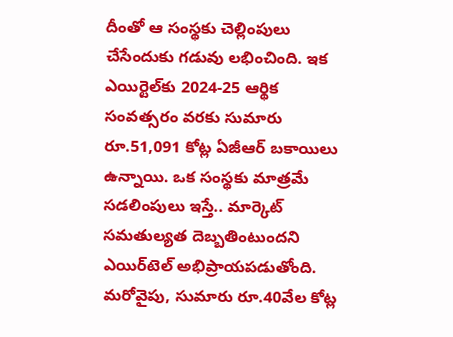దీంతో ఆ సంస్థకు చెల్లింపులు చేసేందుకు గ‌డువు ల‌భించింది. ఇక ఎయిర్టెల్‌కు 2024-25 ఆర్థిక సంవత్సరం వరకు సుమారు రూ.51,091 కోట్ల ఏజీఆర్ బకాయిలు ఉన్నాయి. ఒక సంస్థకు మాత్రమే సడలింపులు ఇస్తే.. మార్కెట్ సమతుల్యత దెబ్బతింటుందని ఎయిర్‌టెల్ అభిప్రాయపడుతోంది. మరోవైపు, సుమారు రూ.40వేల కోట్ల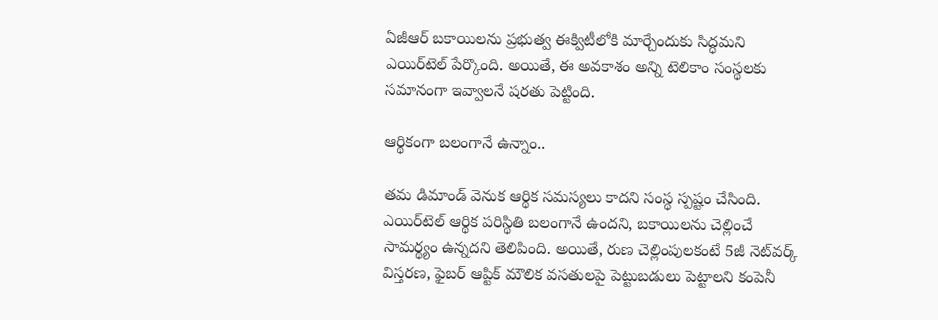ఏజీఆర్ బకాయిలను ప్రభుత్వ ఈక్విటీలోకి మార్చేందుకు సిద్ధమని ఎయిర్‌టెల్ పేర్కొంది. అయితే, ఈ అవకాశం అన్ని టెలికాం సంస్థలకు సమానంగా ఇవ్వాలనే షరతు పెట్టింది.

ఆర్థికంగా బ‌లంగానే ఉన్నాం..

త‌మ డిమాండ్ వెనుక ఆర్థిక స‌మ‌స్య‌లు కాదని సంస్థ స్పష్టం చేసింది. ఎయిర్‌టెల్ ఆర్థిక ప‌రిస్థితి బ‌లంగానే ఉంద‌ని, బకాయిలను చెల్లించే సామర్థ్యం ఉన్నదని తెలిపింది. అయితే, రుణ చెల్లింపులకంటే 5జీ నెట్‌వర్క్ విస్తరణ, ఫైబర్ ఆప్టిక్ మౌలిక వసతులపై పెట్టుబడులు పెట్టాలని కంపెనీ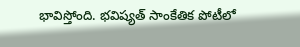భావిస్తోంది. భవిష్యత్ సాంకేతిక పోటీలో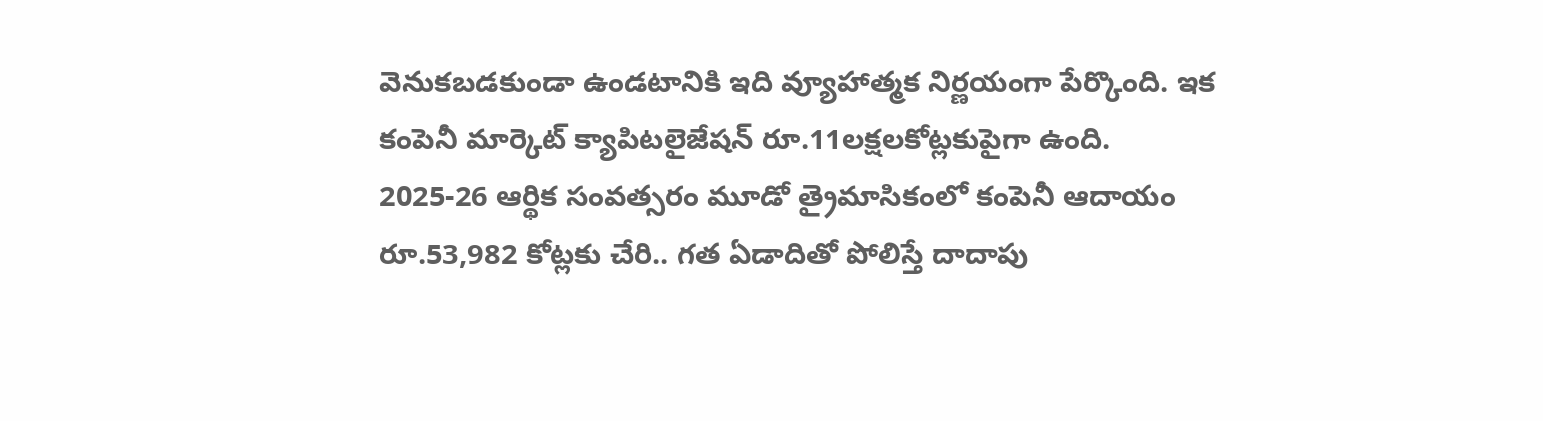వెనుకబడకుండా ఉండటానికి ఇది వ్యూహాత్మక నిర్ణయంగా పేర్కొంది. ఇక కంపెనీ మార్కెట్ క్యాపిట‌లైజేష‌న్ రూ.11ల‌క్ష‌ల‌కోట్ల‌కుపైగా ఉంది. 2025-26 ఆర్థిక సంవత్సరం మూడో త్రైమాసికంలో కంపెనీ ఆదాయం రూ.53,982 కోట్లకు చేరి.. గత ఏడాదితో పోలిస్తే దాదాపు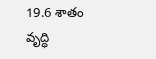19.6 శాతం వృద్ధి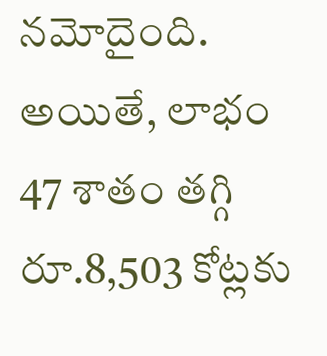న‌మోదైంది. అయితే, లాభం 47 శాతం తగ్గి రూ.8,503 కోట్లకు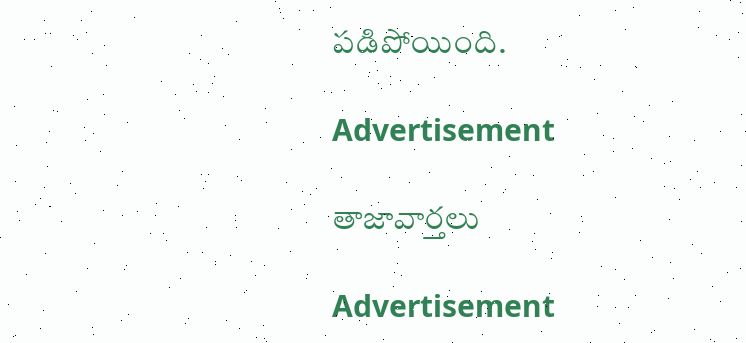పడిపోయింది.

Advertisement

తాజావార్తలు

Advertisement